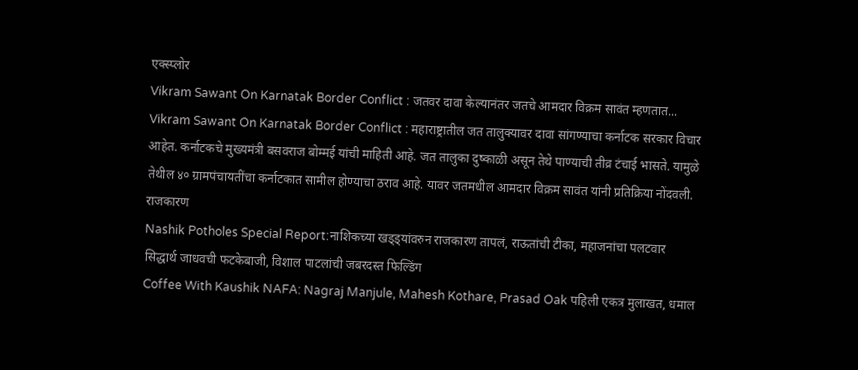एक्स्प्लोर
Vikram Sawant On Karnatak Border Conflict : जतवर दावा केल्यानंतर जतचे आमदार विक्रम सावंत म्हणतात...
Vikram Sawant On Karnatak Border Conflict : महाराष्ट्रातील जत तालुक्यावर दावा सांगण्याचा कर्नाटक सरकार विचार आहेत. कर्नाटकचे मुख्यमंत्री बसवराज बोम्मई यांची माहिती आहे. जत तालुका दुष्काळी असून तेथे पाण्याची तीव्र टंचाई भासते. यामुळे तेथील ४० ग्रामपंचायतींचा कर्नाटकात सामील होण्याचा ठराव आहे. यावर जतमधील आमदार विक्रम सावंत यांनी प्रतिक्रिया नोंदवली.
राजकारण
Nashik Potholes Special Report:नाशिकच्या खड्ड्यांवरुन राजकारण तापलं, राऊतांची टीका, महाजनांचा पलटवार
सिद्धार्थ जाधवची फटकेबाजी, विशाल पाटलांची जबरदस्त फिल्डिंग
Coffee With Kaushik NAFA: Nagraj Manjule, Mahesh Kothare, Prasad Oak पहिली एकत्र मुलाखत, धमाल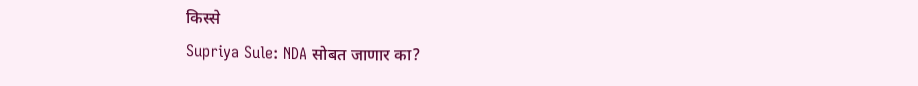किस्से
Supriya Sule: NDA सोबत जाणार का?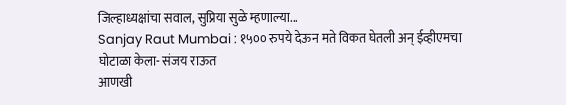जिल्हाध्यक्षांचा सवाल, सुप्रिया सुळे म्हणाल्या...
Sanjay Raut Mumbai : १५०० रुपये देऊन मते विकत घेतली अन् ईव्हीएमचा घोटाळा केला- संजय राऊत
आणखी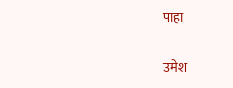पाहा

उमेश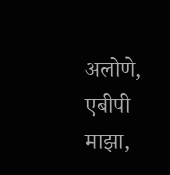अलोणे, एबीपी माझा,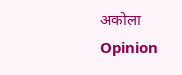अकोला
Opinion